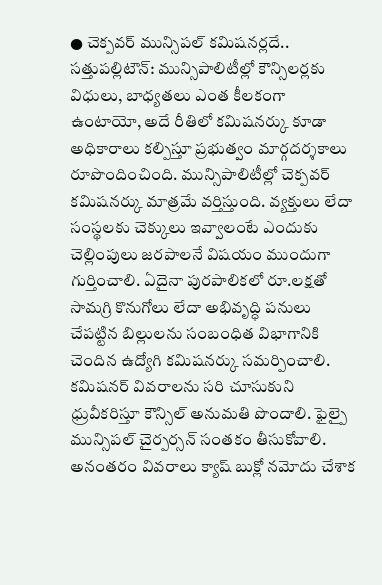● చెక్పవర్ మున్సిపల్ కమిషనర్లదే..
సత్తుపల్లిటౌన్: మున్సిపాలిటీల్లో కౌన్సిలర్లకు విధులు, బాధ్యతలు ఎంత కీలకంగా ఉంటాయో, అదే రీతిలో కమిషనర్కు కూడా అధికారాలు కల్పిస్తూ ప్రభుత్వం మార్గదర్శకాలు రూపొందించింది. మున్సిపాలిటీల్లో చెక్పవర్ కమిషనర్కు మాత్రమే వర్తిస్తుంది. వ్యక్తులు లేదా సంస్థలకు చెక్కులు ఇవ్వాలంటే ఎందుకు చెల్లింపులు జరపాలనే విషయం ముందుగా గుర్తించాలి. ఏదైనా పురపాలికలో రూ.లక్షతో సామగ్రి కొనుగోలు లేదా అభివృద్ధి పనులు చేపట్టిన బిల్లులను సంబంధిత విభాగానికి చెందిన ఉద్యోగి కమిషనర్కు సమర్పించాలి. కమిషనర్ వివరాలను సరి చూసుకుని ధ్రువీకరిస్తూ కౌన్సిల్ అనుమతి పొందాలి. ఫైల్పై మున్సిపల్ చైర్పర్సన్ సంతకం తీసుకోవాలి. అనంతరం వివరాలు క్యాష్ బుక్లో నమోదు చేశాక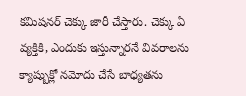కమిషనర్ చెక్కు జారీ చేస్తారు. చెక్కు ఏ వ్యక్తికి, ఎందుకు ఇస్తున్నారనే వివరాలను క్యాష్బుక్లో నమోదు చేసే బాధ్యతను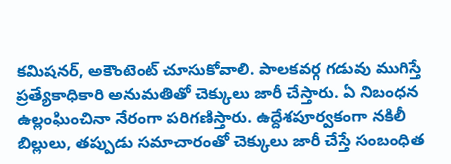కమిషనర్, అకౌంటెంట్ చూసుకోవాలి. పాలకవర్గ గడువు ముగిస్తే ప్రత్యేకాధికారి అనుమతితో చెక్కులు జారీ చేస్తారు. ఏ నిబంధన ఉల్లంఘించినా నేరంగా పరిగణిస్తారు. ఉద్దేశపూర్వకంగా నకిలీ బిల్లులు, తప్పుడు సమాచారంతో చెక్కులు జారీ చేస్తే సంబంధిత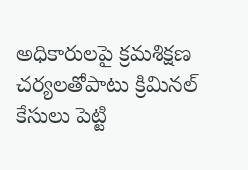అధికారులపై క్రమశిక్షణ చర్యలతోపాటు క్రిమినల్ కేసులు పెట్టి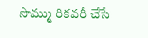సొమ్ము రికవరీ చేసే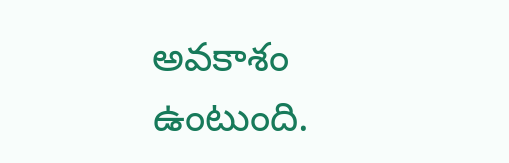అవకాశం ఉంటుంది.